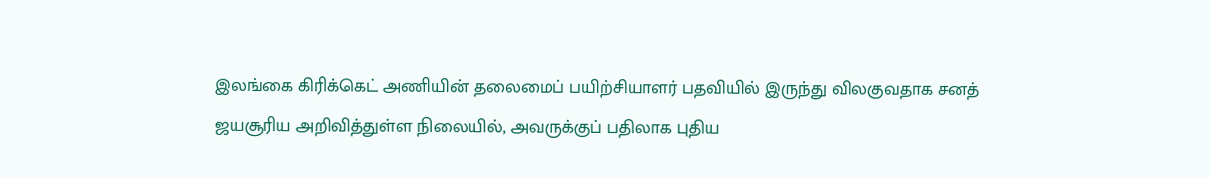இலங்கை கிரிக்கெட் அணியின் தலைமைப் பயிற்சியாளர் பதவியில் இருந்து விலகுவதாக சனத் ஜயசூரிய அறிவித்துள்ள நிலையில், அவருக்குப் பதிலாக புதிய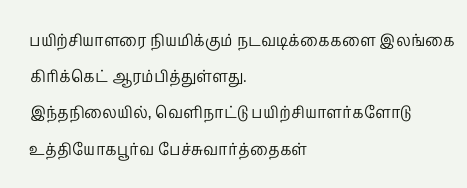பயிற்சியாளரை நியமிக்கும் நடவடிக்கைகளை இலங்கை கிரிக்கெட் ஆரம்பித்துள்ளது.
இந்தநிலையில், வெளிநாட்டு பயிற்சியாளர்களோடு உத்தியோகபூர்வ பேச்சுவார்த்தைகள்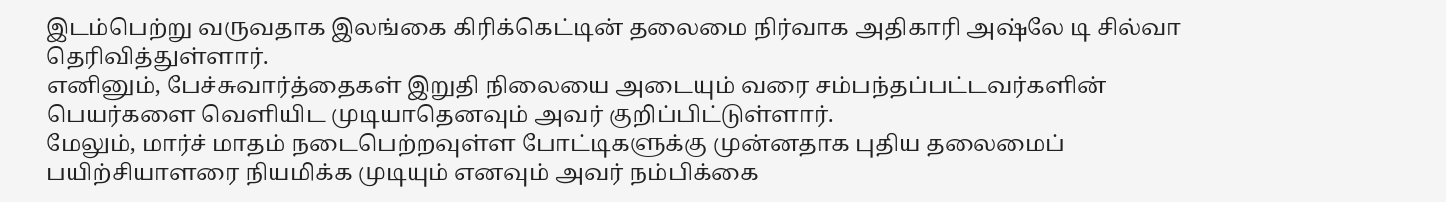இடம்பெற்று வருவதாக இலங்கை கிரிக்கெட்டின் தலைமை நிர்வாக அதிகாரி அஷ்லே டி சில்வா தெரிவித்துள்ளார்.
எனினும், பேச்சுவார்த்தைகள் இறுதி நிலையை அடையும் வரை சம்பந்தப்பட்டவர்களின் பெயர்களை வெளியிட முடியாதெனவும் அவர் குறிப்பிட்டுள்ளார்.
மேலும், மார்ச் மாதம் நடைபெற்றவுள்ள போட்டிகளுக்கு முன்னதாக புதிய தலைமைப் பயிற்சியாளரை நியமிக்க முடியும் எனவும் அவர் நம்பிக்கை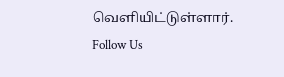வெளியிட்டுள்ளார்.
Follow Us